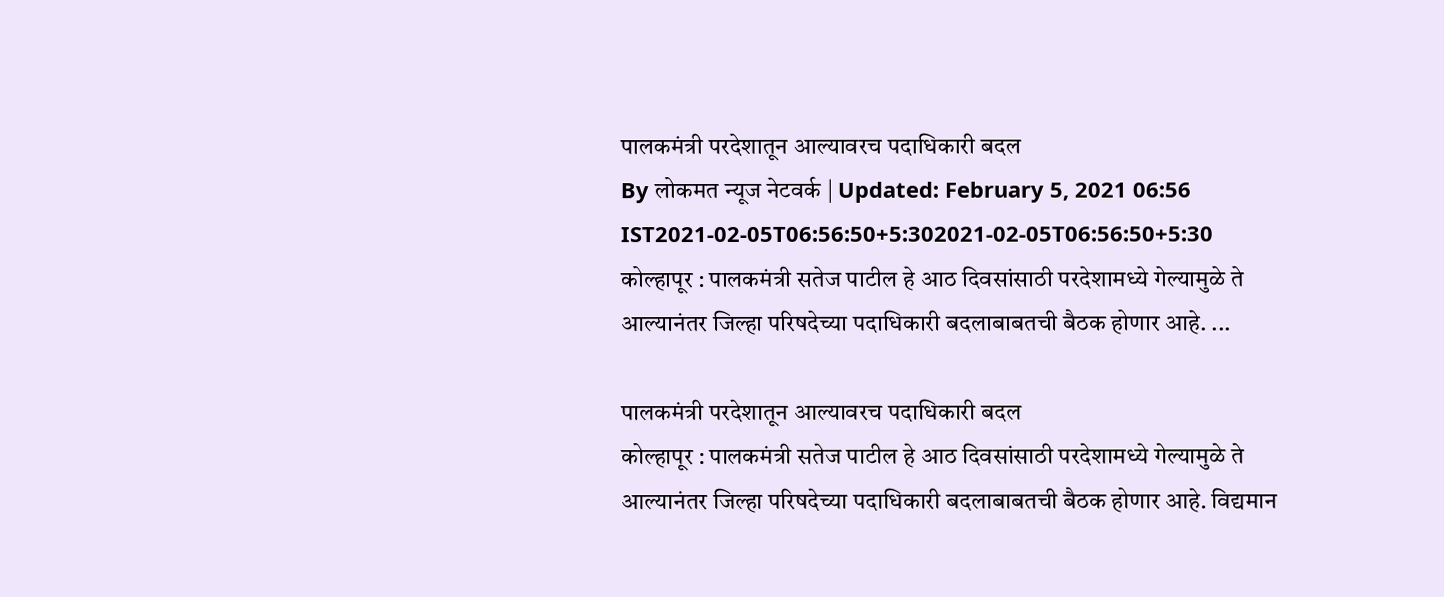पालकमंत्री परदेशातून आल्यावरच पदाधिकारी बदल
By लोकमत न्यूज नेटवर्क | Updated: February 5, 2021 06:56 IST2021-02-05T06:56:50+5:302021-02-05T06:56:50+5:30
कोल्हापूर : पालकमंत्री सतेज पाटील हे आठ दिवसांसाठी परदेशामध्ये गेल्यामुळे ते आल्यानंतर जिल्हा परिषदेच्या पदाधिकारी बदलाबाबतची बैठक होणार आहे. ...

पालकमंत्री परदेशातून आल्यावरच पदाधिकारी बदल
कोल्हापूर : पालकमंत्री सतेज पाटील हे आठ दिवसांसाठी परदेशामध्ये गेल्यामुळे ते आल्यानंतर जिल्हा परिषदेच्या पदाधिकारी बदलाबाबतची बैठक होणार आहे. विद्यमान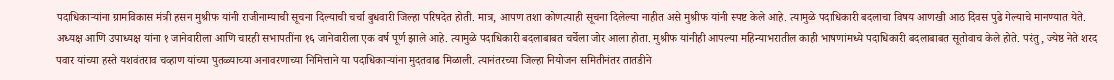पदाधिकाऱ्यांना ग्रामविकास मंत्री हसन मुश्रीफ यांनी राजीनाम्याची सूचना दिल्याची चर्चा बुधवारी जिल्हा परिषदेत होती. मात्र, आपण तशा कोणत्याही सूचना दिलेल्या नाहीत असे मुश्रीफ यांनी स्पष्ट केले आहे. त्यामुळे पदाधिकारी बदलाचा विषय आणखी आठ दिवस पुढे गेल्याचे मानण्यात येते.
अध्यक्ष आणि उपाध्यक्ष यांना १ जानेवारीला आणि चारही सभापतींना १६ जानेवारीला एक वर्ष पूर्ण झाले आहे. त्यामुळे पदाधिकारी बदलाबाबत चर्चेला जोर आला होता. मुश्रीफ यांनीही आपल्या महिन्याभरातील काही भाषणांमध्ये पदाधिकारी बदलाबाबत सूतोवाच केले होते. परंतु, ज्येष्ठ नेते शरद पवार यांच्या हस्ते यशवंतराव चव्हाण यांच्या पुतळ्याच्या अनावरणाच्या निमित्ताने या पदाधिकाऱ्यांना मुदतवाढ मिळाली. त्यानंतरच्या जिल्हा नियोजन समितीनंतर तातडीने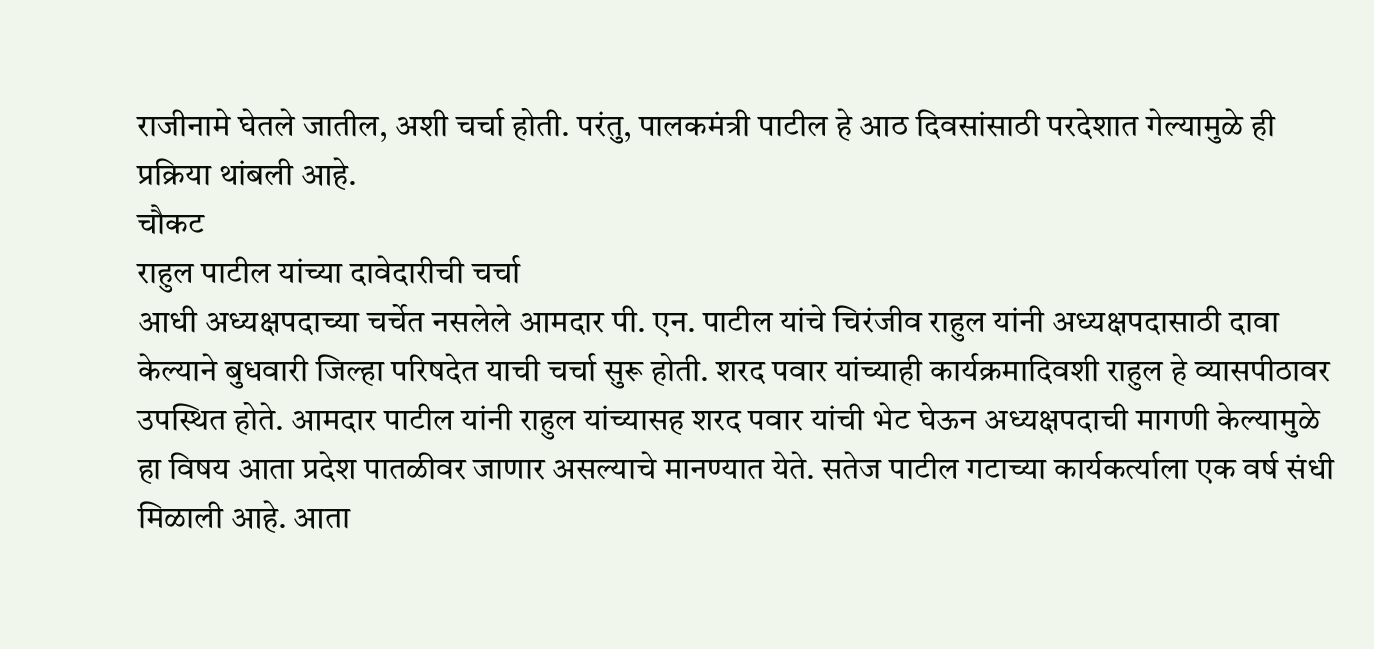राजीनामे घेतले जातील, अशी चर्चा होती. परंतु, पालकमंत्री पाटील हे आठ दिवसांसाठी परदेशात गेल्यामुळे ही प्रक्रिया थांबली आहे.
चौकट
राहुल पाटील यांच्या दावेदारीची चर्चा
आधी अध्यक्षपदाच्या चर्चेत नसलेले आमदार पी. एन. पाटील यांचे चिरंजीव राहुल यांनी अध्यक्षपदासाठी दावा केल्याने बुधवारी जिल्हा परिषदेत याची चर्चा सुरू होती. शरद पवार यांच्याही कार्यक्रमादिवशी राहुल हे व्यासपीठावर उपस्थित होते. आमदार पाटील यांनी राहुल यांच्यासह शरद पवार यांची भेट घेऊन अध्यक्षपदाची मागणी केल्यामुळे हा विषय आता प्रदेश पातळीवर जाणार असल्याचे मानण्यात येते. सतेज पाटील गटाच्या कार्यकर्त्याला एक वर्ष संधी मिळाली आहे. आता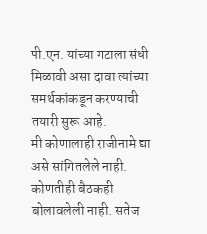पी.एन. यांच्या गटाला संधी मिळावी असा दावा त्यांच्या समर्थकांकडून करण्याची तयारी सुरू आहे.
मी कोणालाही राजीनामे द्या असे सांगितलेले नाही. कोणतीही बैठकही बोलावलेली नाही. सतेज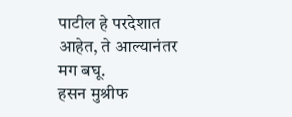पाटील हे परदेशात आहेत, ते आल्यानंतर मग बघू.
हसन मुश्रीफ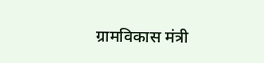ग्रामविकास मंत्री